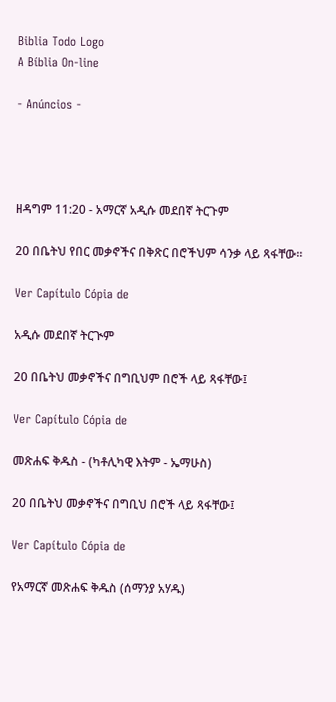Biblia Todo Logo
A Bíblia On-line

- Anúncios -




ዘዳግም 11:20 - አማርኛ አዲሱ መደበኛ ትርጉም

20 በቤትህ የበር መቃኖችና በቅጽር በሮችህም ሳንቃ ላይ ጻፋቸው።

Ver Capítulo Cópia de

አዲሱ መደበኛ ትርጒም

20 በቤትህ መቃኖችና በግቢህም በሮች ላይ ጻፋቸው፤

Ver Capítulo Cópia de

መጽሐፍ ቅዱስ - (ካቶሊካዊ እትም - ኤማሁስ)

20 በቤትህ መቃኖችና በግቢህ በሮች ላይ ጻፋቸው፤

Ver Capítulo Cópia de

የአማርኛ መጽሐፍ ቅዱስ (ሰማንያ አሃዱ)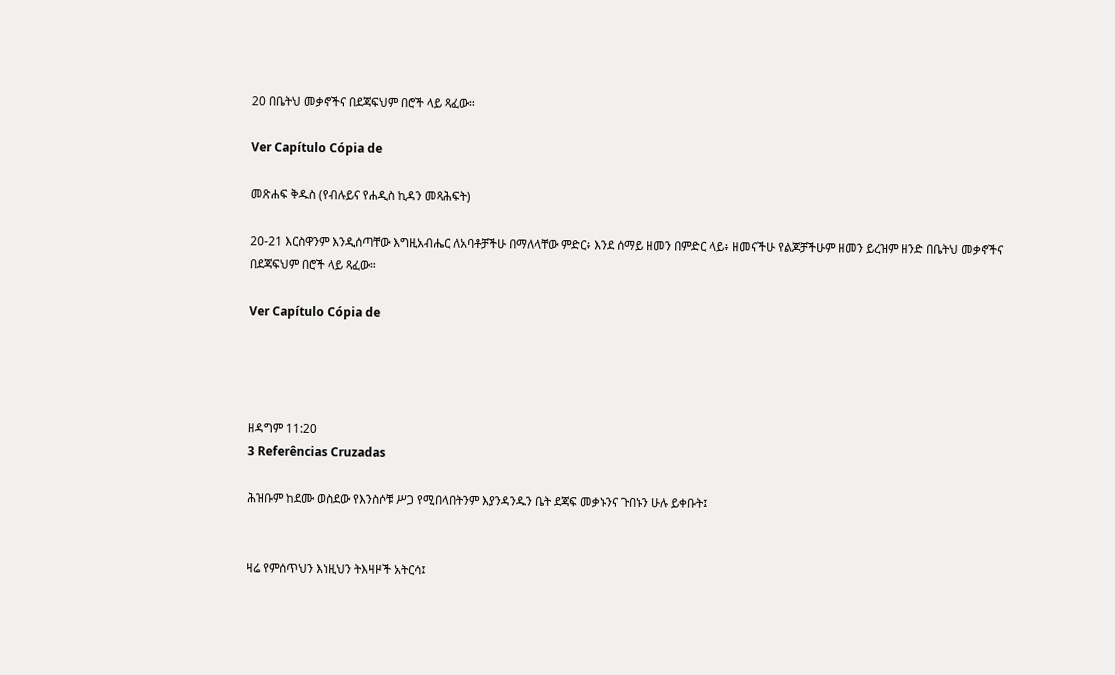20 በቤትህ መቃኖችና በደጃፍህም በሮች ላይ ጻፈው።

Ver Capítulo Cópia de

መጽሐፍ ቅዱስ (የብሉይና የሐዲስ ኪዳን መጻሕፍት)

20-21 እርስዋንም እንዲሰጣቸው እግዚአብሔር ለአባቶቻችሁ በማለላቸው ምድር፥ እንደ ሰማይ ዘመን በምድር ላይ፥ ዘመናችሁ የልጆቻችሁም ዘመን ይረዝም ዘንድ በቤትህ መቃኖችና በደጃፍህም በሮች ላይ ጻፈው።

Ver Capítulo Cópia de




ዘዳግም 11:20
3 Referências Cruzadas

ሕዝቡም ከደሙ ወስደው የእንስሶቹ ሥጋ የሚበላበትንም እያንዳንዱን ቤት ደጃፍ መቃኑንና ጉበኑን ሁሉ ይቀቡት፤


ዛሬ የምሰጥህን እነዚህን ትእዛዞች አትርሳ፤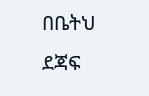በቤትህ ደጃፍ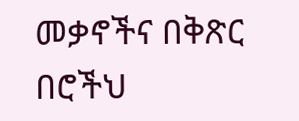መቃኖችና በቅጽር በሮችህ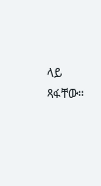ላይ ጻፋቸው።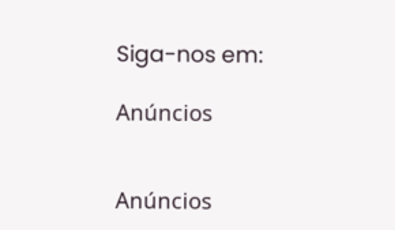Siga-nos em:

Anúncios


Anúncios